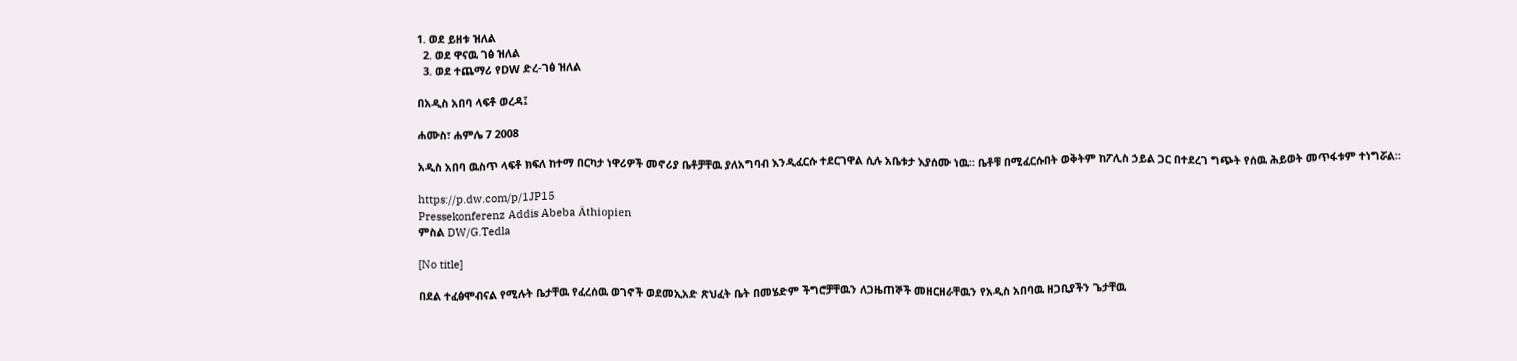1. ወደ ይዘቱ ዝለል
  2. ወደ ዋናዉ ገፅ ዝለል
  3. ወደ ተጨማሪ የDW ድረ-ገፅ ዝለል

በአዲስ አበባ ላፍቶ ወረዳ፤

ሐሙስ፣ ሐምሌ 7 2008

አዲስ አበባ ዉስጥ ላፍቶ ክፍለ ከተማ በርካታ ነዋሪዎች መኖሪያ ቤቶቻቸዉ ያለአግባብ እንዲፈርሱ ተደርገዋል ሲሉ አቤቱታ እያሰሙ ነዉ። ቤቶቹ በሚፈርሱበት ወቅትም ከፖሊስ ኃይል ጋር በተደረገ ግጭት የሰዉ ሕይወት መጥፋቱም ተነግሯል።

https://p.dw.com/p/1JP15
Pressekonferenz Addis Abeba Äthiopien
ምስል DW/G.Tedla

[No title]

በደል ተፈፅሞብናል የሚሉት ቤታቸዉ የፈረሰዉ ወገኖች ወደመኢአድ ጽህፈት ቤት በመሄድም ችግሮቻቸዉን ለጋዜጠኞች መዘርዘራቸዉን የአዲስ አበባዉ ዘጋቢያችን ጌታቸዉ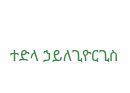ተድላ ኃይለጊዮርጊስ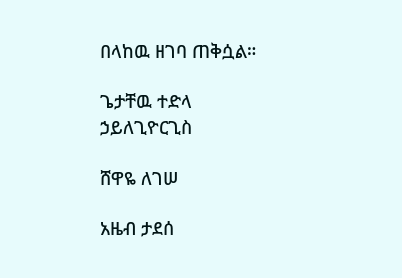በላከዉ ዘገባ ጠቅሷል።

ጌታቸዉ ተድላ ኃይለጊዮርጊስ

ሸዋዬ ለገሠ

አዜብ ታደሰ